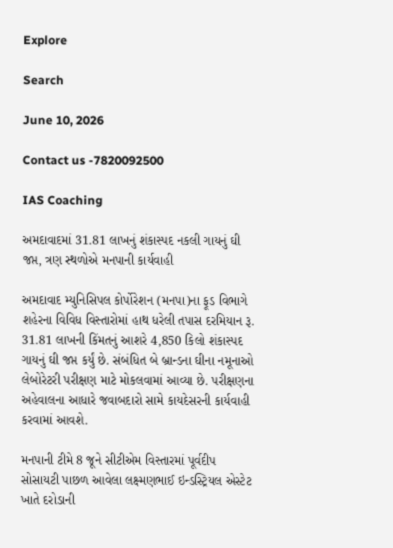Explore

Search

June 10, 2026

Contact us -7820092500

IAS Coaching

અમદાવાદમાં 31.81 લાખનું શંકાસ્પદ નકલી ગાયનું ઘી જપ્ત, ત્રણ સ્થળોએ મનપાની કાર્યવાહી

અમદાવાદ મ્યુનિસિપલ કોર્પોરેશન (મનપા)ના ફૂડ વિભાગે શહેરના વિવિધ વિસ્તારોમાં હાથ ધરેલી તપાસ દરમિયાન રૂ. 31.81 લાખની કિંમતનું આશરે 4,850 કિલો શંકાસ્પદ ગાયનું ઘી જપ્ત કર્યું છે. સંબંધિત બે બ્રાન્ડના ઘીના નમૂનાઓ લેબોરેટરી પરીક્ષણ માટે મોકલવામાં આવ્યા છે. પરીક્ષણના અહેવાલના આધારે જવાબદારો સામે કાયદેસરની કાર્યવાહી કરવામાં આવશે.

મનપાની ટીમે 8 જૂને સીટીએમ વિસ્તારમાં પૂર્વદીપ સોસાયટી પાછળ આવેલા લક્ષ્મણભાઈ ઇન્ડસ્ટ્રિયલ એસ્ટેટ ખાતે દરોડાની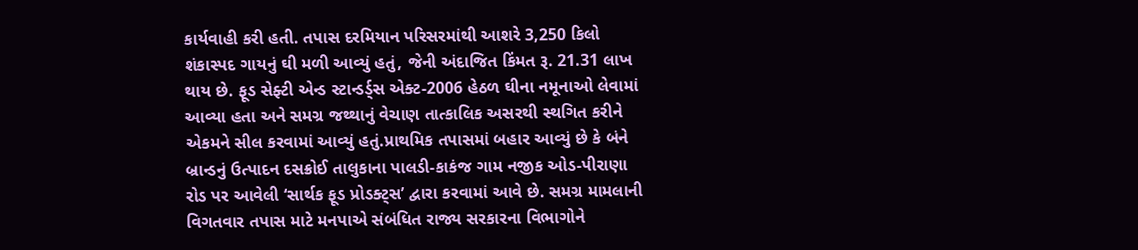કાર્યવાહી કરી હતી. તપાસ દરમિયાન પરિસરમાંથી આશરે 3,250 કિલો શંકાસ્પદ ગાયનું ઘી મળી આવ્યું હતું, જેની અંદાજિત કિંમત રૂ. 21.31 લાખ થાય છે. ફૂડ સેફ્ટી એન્ડ સ્ટાન્ડર્ડ્સ એક્ટ-2006 હેઠળ ઘીના નમૂનાઓ લેવામાં આવ્યા હતા અને સમગ્ર જથ્થાનું વેચાણ તાત્કાલિક અસરથી સ્થગિત કરીને એકમને સીલ કરવામાં આવ્યું હતું.પ્રાથમિક તપાસમાં બહાર આવ્યું છે કે બંને બ્રાન્ડનું ઉત્પાદન દસક્રોઈ તાલુકાના પાલડી-કાકંજ ગામ નજીક ઓડ-પીરાણા રોડ પર આવેલી ‘સાર્થક ફૂડ પ્રોડક્ટ્સ’ દ્વારા કરવામાં આવે છે. સમગ્ર મામલાની વિગતવાર તપાસ માટે મનપાએ સંબંધિત રાજ્ય સરકારના વિભાગોને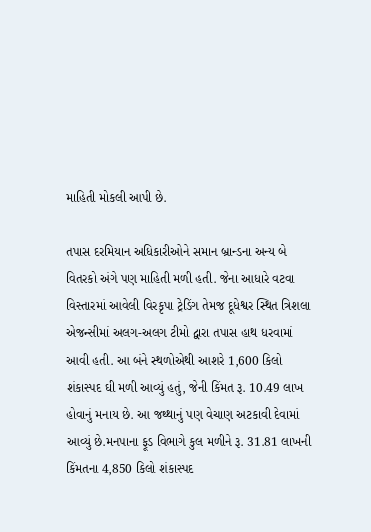માહિતી મોકલી આપી છે.

તપાસ દરમિયાન અધિકારીઓને સમાન બ્રાન્ડના અન્ય બે વિતરકો અંગે પણ માહિતી મળી હતી. જેના આધારે વટવા વિસ્તારમાં આવેલી વિરકૃપા ટ્રેડિંગ તેમજ દૂધેશ્વર સ્થિત ત્રિશલા એજન્સીમાં અલગ-અલગ ટીમો દ્વારા તપાસ હાથ ધરવામાં આવી હતી. આ બંને સ્થળોએથી આશરે 1,600 કિલો શંકાસ્પદ ઘી મળી આવ્યું હતું, જેની કિંમત રૂ. 10.49 લાખ હોવાનું મનાય છે. આ જથ્થાનું પણ વેચાણ અટકાવી દેવામાં આવ્યું છે.મનપાના ફૂડ વિભાગે કુલ મળીને રૂ. 31.81 લાખની કિંમતના 4,850 કિલો શંકાસ્પદ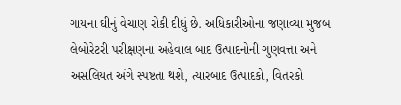ગાયના ઘીનું વેચાણ રોકી દીધું છે. અધિકારીઓના જણાવ્યા મુજબ લેબોરેટરી પરીક્ષણના અહેવાલ બાદ ઉત્પાદનોની ગુણવત્તા અને અસલિયત અંગે સ્પષ્ટતા થશે, ત્યારબાદ ઉત્પાદકો, વિતરકો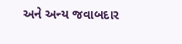અને અન્ય જવાબદાર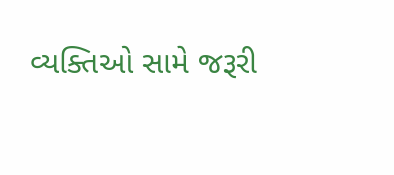વ્યક્તિઓ સામે જરૂરી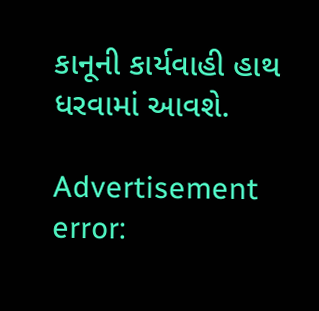કાનૂની કાર્યવાહી હાથ ધરવામાં આવશે.

Advertisement
error: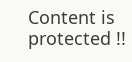Content is protected !!